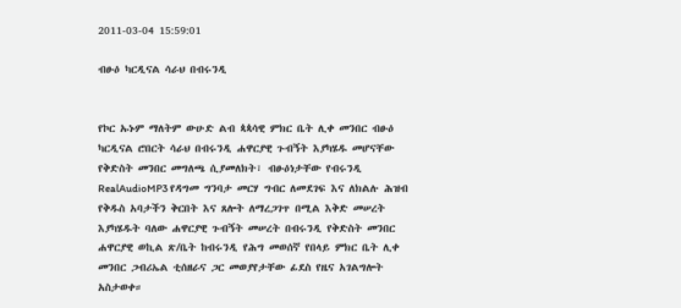2011-03-04 15:59:01

ብፁዕ ካርዲናል ሳራህ በብሩንዲ


የኮር ኡኑም ማለትም ውሁድ ልብ ጳጳሳዊ ምክር ቤት ሊቀ መንበር ብፁዕ ካርዲናል ሮበርት ሳራህ በብሩንዲ ሐዋርያዊ ጉብኝት እያካሄዱ መሆናቸው የቅድስት መንበር መግለጫ ሲያመለክት፣ ብፁዕነታቸው የብሩንዲ RealAudioMP3 የዳግመ ግንባታ መርሃ ግብር ለመደገፍ እና ለክልሉ ሕዝብ የቅዱስ አባታችን ቅርበት እና ጸሎት ለማረጋገጥ በሚል እቅድ መሠረት እያካሄዱት ባለው ሐዋርያዊ ጉብኝት መሠረት በብሩንዲ የቅድስት መንበር ሐዋርያዊ ወኪል ጽ/ቤት ከብሩንዲ የሕግ መወሰኛ የበላይ ምክር ቤት ሊቀ መንበር ጋብሪኤል ቲሰዘራና ጋር መወያየታቸው ፊደስ የዜና አገልግሎት አስታወቀ።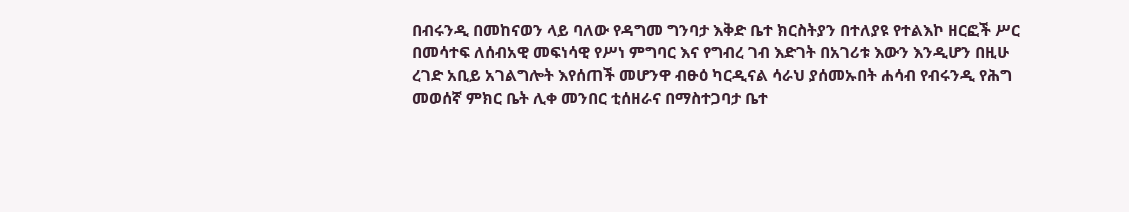በብሩንዲ በመከናወን ላይ ባለው የዳግመ ግንባታ እቅድ ቤተ ክርስትያን በተለያዩ የተልእኮ ዘርፎች ሥር በመሳተፍ ለሰብአዊ መፍነሳዊ የሥነ ምግባር እና የግብረ ገብ እድገት በአገሪቱ እውን እንዲሆን በዚሁ ረገድ አቢይ አገልግሎት እየሰጠች መሆንዋ ብፁዕ ካርዲናል ሳራህ ያሰመኡበት ሐሳብ የብሩንዲ የሕግ መወሰኛ ምክር ቤት ሊቀ መንበር ቲሰዘራና በማስተጋባታ ቤተ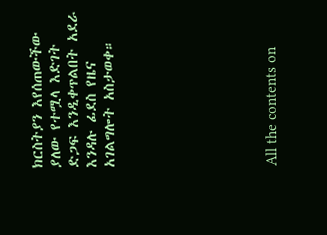ክርስትያን እየሰጠውችው ያለው የተሟላ እድገት ድጋፍ እንዲቀጥልበት አደራ እንዳሉ ፊደስ የዜና አገልግሎት አስታወቀ።








All the contents on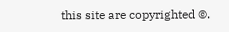this site are copyrighted ©.